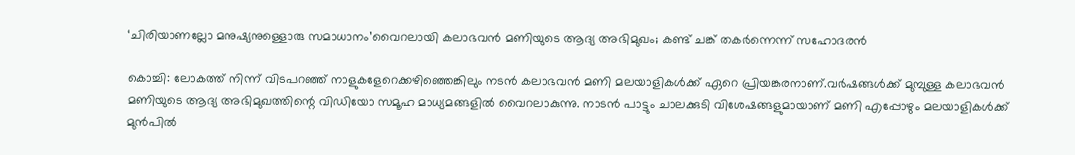‘ചിരിയാണല്ലോ മനുഷ്യനുള്ളൊരു സമാധാനം’വൈറലായി കലാഭവന്‍ മണിയുടെ ആദ്യ അഭിമുഖം; കണ്ട് ചങ്ക് തകര്‍ന്നെന്ന് സഹോദരന്‍

കൊച്ചി: ലോകത്ത് നിന്ന് വിടപറഞ്ഞ് നാളുകളേറെക്കഴിഞ്ഞെങ്കിലും നടന്‍ കലാഭവന്‍ മണി മലയാളികള്‍ക്ക് ഏറെ പ്രിയങ്കരനാണ്.വര്‍ഷങ്ങള്‍ക്ക് മുമ്പുള്ള കലാഭവന്‍ മണിയുടെ ആദ്യ അഭിമുഖത്തിന്റെ വിഡിയോ സമൂഹ മാധ്യമങ്ങളില്‍ വൈറലാകുന്നു. നാടന്‍ പാട്ടും ചാലക്കുടി വിശേഷങ്ങളുമായാണ് മണി എപ്പോഴും മലയാളികള്‍ക്ക് മുന്‍പില്‍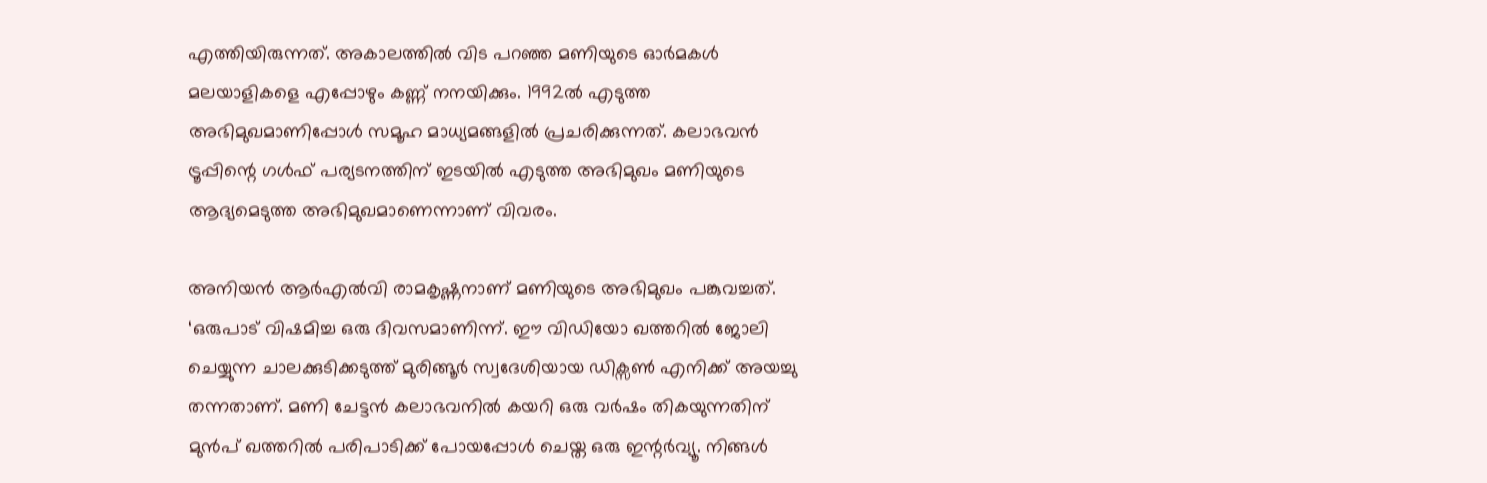എത്തിയിരുന്നത്. അകാലത്തില്‍ വിട പറഞ്ഞ മണിയുടെ ഓര്‍മകള്‍ മലയാളികളെ എപ്പോഴും കണ്ണ് നനയിക്കും. 1992ല്‍ എടുത്ത അഭിമുഖമാണിപ്പോള്‍ സമൂഹ മാധ്യമങ്ങളില്‍ പ്രചരിക്കുന്നത്. കലാഭവന്‍ ട്രൂപ്പിന്റെ ഗള്‍ഫ് പര്യടനത്തിന് ഇടയില്‍ എടുത്ത അഭിമുഖം മണിയുടെ ആദ്യമെടുത്ത അഭിമുഖമാണെന്നാണ് വിവരം.

അനിയന്‍ ആര്‍എല്‍വി രാമകൃഷ്ണനാണ് മണിയുടെ അഭിമുഖം പങ്കുവച്ചത്. ‘ഒരുപാട് വിഷമിച്ച ഒരു ദിവസമാണിന്ന്. ഈ വിഡിയോ ഖത്തറില്‍ ജോലി ചെയ്യുന്ന ചാലക്കുടിക്കടുത്ത് മുരിങ്ങൂര്‍ സ്വദേശിയായ ഡിക്സണ്‍ എനിക്ക് അയച്ചു തന്നതാണ്. മണി ചേട്ടന്‍ കലാഭവനില്‍ കയറി ഒരു വര്‍ഷം തികയുന്നതിന് മുന്‍പ് ഖത്തറില്‍ പരിപാടിക്ക് പോയപ്പോള്‍ ചെയ്ത ഒരു ഇന്റര്‍വ്യൂ. നിങ്ങള്‍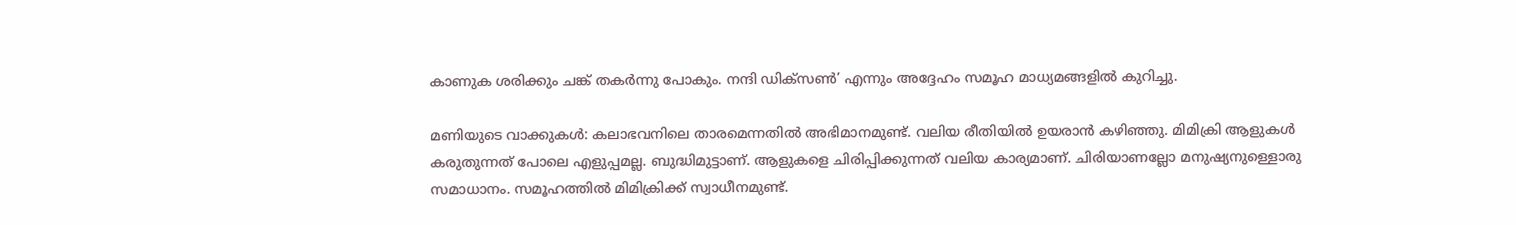കാണുക ശരിക്കും ചങ്ക് തകര്‍ന്നു പോകും. നന്ദി ഡിക്സണ്‍’ എന്നും അദ്ദേഹം സമൂഹ മാധ്യമങ്ങളില്‍ കുറിച്ചു.

മണിയുടെ വാക്കുകള്‍: കലാഭവനിലെ താരമെന്നതില്‍ അഭിമാനമുണ്ട്. വലിയ രീതിയില്‍ ഉയരാന്‍ കഴിഞ്ഞു. മിമിക്രി ആളുകള്‍ കരുതുന്നത് പോലെ എളുപ്പമല്ല. ബുദ്ധിമുട്ടാണ്. ആളുകളെ ചിരിപ്പിക്കുന്നത് വലിയ കാര്യമാണ്. ചിരിയാണല്ലോ മനുഷ്യനുള്ളൊരു സമാധാനം. സമൂഹത്തില്‍ മിമിക്രിക്ക് സ്വാധീനമുണ്ട്.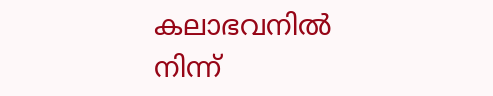കലാഭവനില്‍ നിന്ന്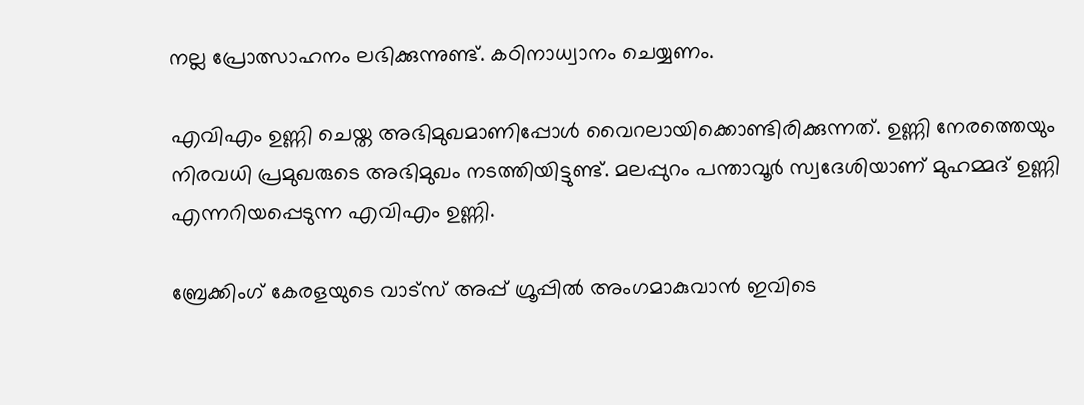നല്ല പ്രോത്സാഹനം ലഭിക്കുന്നുണ്ട്. കഠിനാധ്വാനം ചെയ്യണം.

എവിഎം ഉണ്ണി ചെയ്ത അഭിമുഖമാണിപ്പോള്‍ വൈറലായിക്കൊണ്ടിരിക്കുന്നത്. ഉണ്ണി നേരത്തെയും നിരവധി പ്രമുഖരുടെ അഭിമുഖം നടത്തിയിട്ടുണ്ട്. മലപ്പുറം പന്താവൂര്‍ സ്വദേശിയാണ് മുഹമ്മദ് ഉണ്ണി എന്നറിയപ്പെടുന്ന എവിഎം ഉണ്ണി.

ബ്രേക്കിംഗ് കേരളയുടെ വാട്സ് അപ്പ് ഗ്രൂപ്പിൽ അംഗമാകുവാൻ ഇവിടെ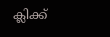ക്ലിക്ക്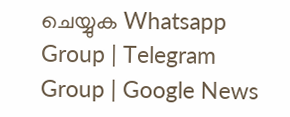ചെയ്യുക Whatsapp Group | Telegram Group | Google News